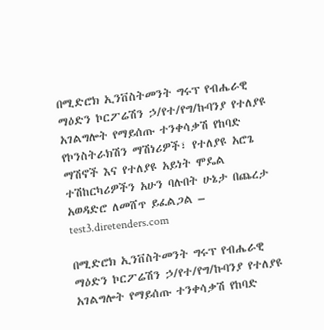በሚድሮክ ኢንቨስትመንት ግሩፕ የብሔራዊ ማዕድን ኮርፖሬሽን ኃ/የተ/የግ/ኩባንያ የተለያዩ አገልግሎት የማይሰጡ ተንቀሳቃሽ የከባድ የኮንስትራክሽን ማሽነሪዎች፣ የተለያዩ አሮጌ ማሽኖች እና የተለያዩ አይነት ሞዴል ተሽከርካሪዎችን አሁን ባሉበት ሁኔታ በጨረታ አወዳድሮ ለመሸጥ ይፈልጋል – test3.diretenders.com

በሚድሮክ ኢንቨስትመንት ግሩፕ የብሔራዊ ማዕድን ኮርፖሬሽን ኃ/የተ/የግ/ኩባንያ የተለያዩ አገልግሎት የማይሰጡ ተንቀሳቃሽ የከባድ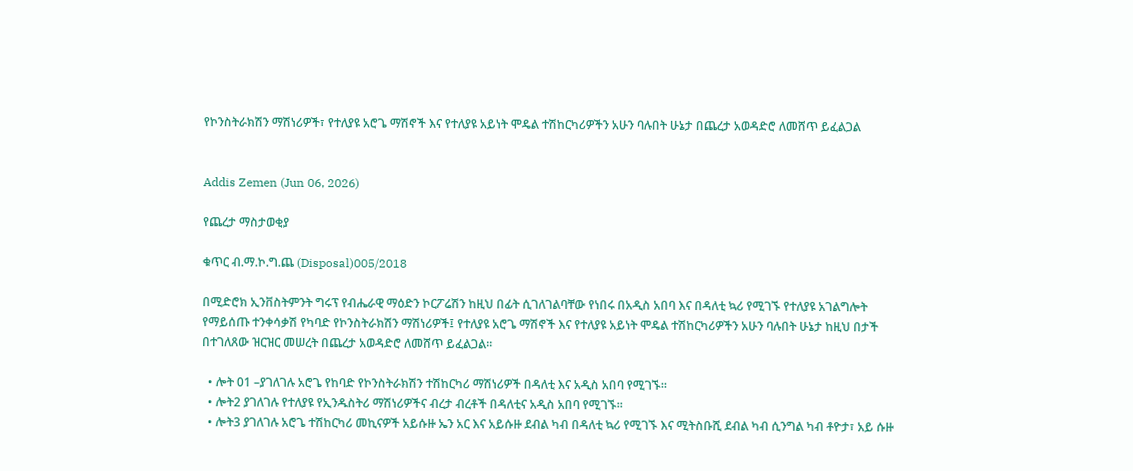የኮንስትራክሽን ማሽነሪዎች፣ የተለያዩ አሮጌ ማሽኖች እና የተለያዩ አይነት ሞዴል ተሽከርካሪዎችን አሁን ባሉበት ሁኔታ በጨረታ አወዳድሮ ለመሸጥ ይፈልጋል


Addis Zemen (Jun 06, 2026)

የጨረታ ማስታወቂያ

ቁጥር ብ.ማ.ኮ.ግ.ጨ (Disposal)005/2018

በሚድሮክ ኢንቨስትምንት ግሩፕ የብሔራዊ ማዕድን ኮርፖሬሽን ከዚህ በፊት ሲገለገልባቸው የነበሩ በአዲስ አበባ እና በዳለቲ ኳሪ የሚገኙ የተለያዩ አገልግሎት የማይሰጡ ተንቀሳቃሽ የካባድ የኮንስትራክሽን ማሽነሪዎች፤ የተለያዩ አሮጌ ማሽኖች እና የተለያዩ አይነት ሞዴል ተሽከርካሪዎችን አሁን ባሉበት ሁኔታ ከዚህ በታች በተገለጸው ዝርዝር መሠረት በጨረታ አወዳድሮ ለመሸጥ ይፈልጋል።

  • ሎት 01 –ያገለገሉ አሮጌ የከባድ የኮንስትራክሽን ተሽከርካሪ ማሽነሪዎች በዳለቲ እና አዲስ አበባ የሚገኙ።
  • ሎት2 ያገለገሉ የተለያዩ የኢንዱስትሪ ማሽነሪዎችና ብረታ ብረቶች በዳለቲና አዲስ አበባ የሚገኙ።
  • ሎት3 ያገለገሉ አሮጌ ተሽከርካሪ መኪናዎች አይሱዙ ኤን አር እና አይሱዙ ደብል ካብ በዳለቲ ኳሪ የሚገኙ እና ሚትስቡሺ ደብል ካብ ሲንግል ካብ ቶዮታ፣ አይ ሱዙ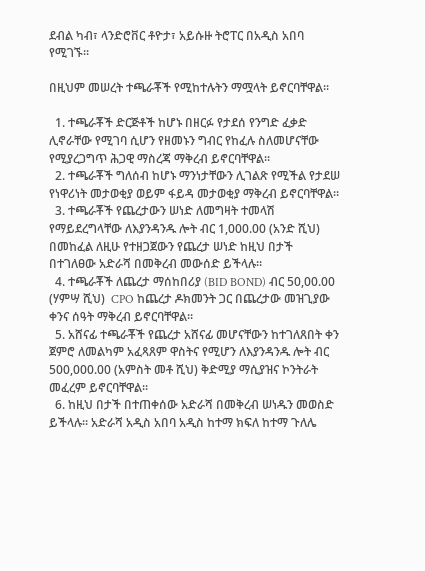ደብል ካብ፣ ላንድሮቨር ቶዮታ፣ አይሱዙ ትሮፐር በአዲስ አበባ የሚገኙ።

በዚህም መሠረት ተጫራቾች የሚከተሉትን ማሟላት ይኖርባቸዋል።

  1. ተጫራቾች ድርጅቶች ከሆኑ በዘርፉ የታደሰ የንግድ ፈቃድ ሊኖራቸው የሚገባ ሲሆን የዘመኑን ግብር የከፈሉ ስለመሆናቸው የሚያረጋግጥ ሕጋዊ ማስረጃ ማቅረብ ይኖርባቸዋል።
  2. ተጫራቾች ግለሰብ ከሆኑ ማንነታቸውን ሊገልጽ የሚችል የታደሠ የነዋሪነት መታወቂያ ወይም ፋይዳ መታወቂያ ማቅረብ ይኖርባቸዋል።
  3. ተጫራቾች የጨረታውን ሠነድ ለመግዛት ተመላሽ የማይደረግላቸው ለእያንዳንዱ ሎት ብር 1,000.00 (አንድ ሺህ) በመከፈል ለዚሁ የተዘጋጀውን የጨረታ ሠነድ ከዚህ በታች በተገለፀው አድራሻ በመቅረብ መውሰድ ይችላሉ።
  4. ተጫራቾች ለጨረታ ማሰከበሪያ (BID BOND) ብር 50,00.00 (ሃምሣ ሺህ)  CPO ከጨረታ ዶክመንት ጋር በጨረታው መዝጊያው ቀንና ሰዓት ማቅረብ ይኖርባቸዋል።
  5. አሸናፊ ተጫራቾች የጨረታ አሸናፊ መሆናቸውን ከተገለጸበት ቀን ጀምሮ ለመልካም አፈጻጸም ዋስትና የሚሆን ለእያንዳንዱ ሎት ብር 500,000.00 (አምስት መቶ ሺህ) ቅድሚያ ማሲያዝና ኮንትራት መፈረም ይኖርባቸዋል።
  6. ከዚህ በታች በተጠቀሰው አድራሻ በመቅረብ ሠነዱን መወስድ ይችላሉ። አድራሻ አዲስ አበባ አዲስ ከተማ ክፍለ ከተማ ጉለሌ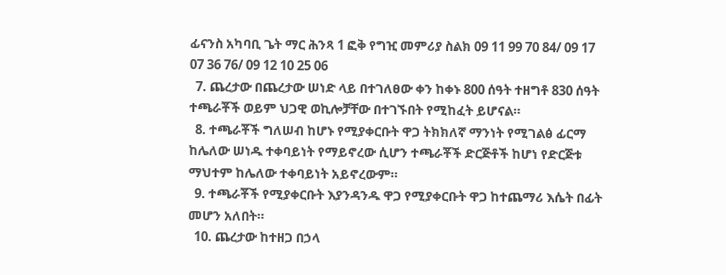ፊናንስ አካባቢ ጌት ማር ሕንጻ 1 ፎቅ የግዢ መምሪያ ስልክ 09 11 99 70 84/ 09 17 07 36 76/ 09 12 10 25 06
  7. ጨረታው በጨረታው ሠነድ ላይ በተገለፀው ቀን ከቀኑ 800 ሰዓት ተዘግቶ 830 ሰዓት ተጫራቾች ወይም ህጋዊ ወኪሎቻቸው በተገኙበት የሚከፈት ይሆናል።
  8. ተጫራቾች ግለሠብ ከሆኑ የሚያቀርቡት ዋጋ ትክክለኛ ማንነት የሚገልፅ ፊርማ ከሌለው ሠነዱ ተቀባይነት የማይኖረው ሲሆን ተጫራቾች ድርጅቶች ከሆነ የድርጅቱ ማህተም ከሌለው ተቀባይነት አይኖረውም።
  9. ተጫራቾች የሚያቀርቡት እያንዳንዱ ዋጋ የሚያቀርቡት ዋጋ ከተጨማሪ እሴት በፊት መሆን አለበት።
  10. ጨረታው ከተዘጋ በኃላ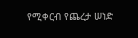የሚቀርብ የጨረታ ሠነድ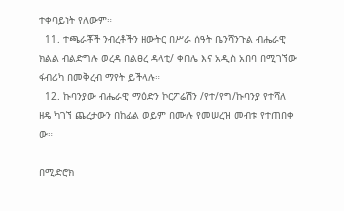ተቀባይነት የለውም።
  11. ተጫራቾች ንብረቶችን ዘውትር በሥራ ሰዓት ቤንሻንጉል ብሔራዊ ክልል ብልድግሉ ወረዳ በልፀረ ዳላቲ/ ቀበሌ እና አዲስ አበባ በሚገኘው ፋብሪካ በመቅረብ ማየት ይችላሉ።
  12. ኩባንያው ብሔራዊ ማዕድን ኮርፖሬሽን /የተ/የግ/ኩባንያ የተሻለ ዘዴ ካገኘ ጨረታውን በከፊል ወይም በሙሉ የመሠረዝ መብቱ የተጠበቀ ው።

በሚድሮክ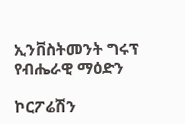ኢንቨስትመንት ግሩፕ የብሔራዊ ማዕድን

ኮርፖሬሽን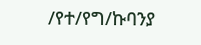/የተ/የግ/ኩባንያ